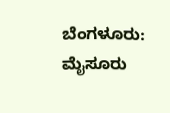ಬೆಂಗಳೂರು: ಮೈಸೂರು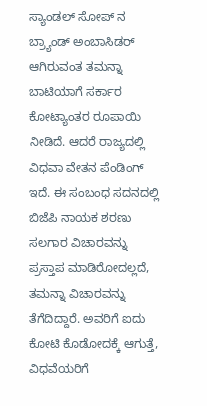ಸ್ಯಾಂಡಲ್ ಸೋಪ್ ನ ಬ್ರ್ಯಾಂಡ್ ಅಂಬಾಸಿಡರ್ ಆಗಿರುವಂತ ತಮನ್ನಾ ಬಾಟಿಯಾಗೆ ಸರ್ಕಾರ ಕೋಟ್ಯಾಂತರ ರೂಪಾಯಿ ನೀಡಿದೆ. ಆದರೆ ರಾಜ್ಯದಲ್ಲಿ ವಿಧವಾ ವೇತನ ಪೆಂಡಿಂಗ್ ಇದೆ. ಈ ಸಂಬಂಧ ಸದನದಲ್ಲಿ ಬಿಜೆಪಿ ನಾಯಕ ಶರಣು ಸಲಗಾರ ವಿಚಾರವನ್ನು ಪ್ರಸ್ತಾಪ ಮಾಡಿರೋದಲ್ಲದೆ, ತಮನ್ನಾ ವಿಚಾರವನ್ನು ತೆಗೆದಿದ್ದಾರೆ. ಅವರಿಗೆ ಐದು ಕೋಟಿ ಕೊಡೋದಕ್ಕೆ ಆಗುತ್ತೆ, ವಿಧವೆಯರಿಗೆ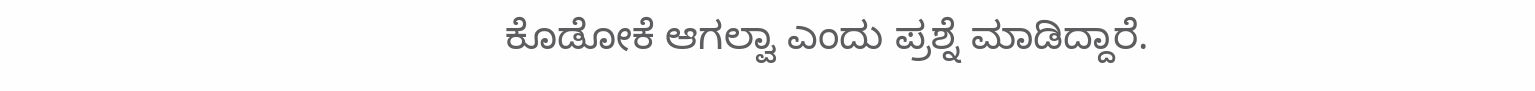ಕೊಡೋಕೆ ಆಗಲ್ವಾ ಎಂದು ಪ್ರಶ್ನೆ ಮಾಡಿದ್ದಾರೆ.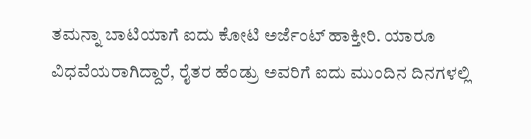ತಮನ್ನಾ ಬಾಟಿಯಾಗೆ ಐದು ಕೋಟಿ ಅರ್ಜೆಂಟ್ ಹಾಕ್ತೀರಿ. ಯಾರೂ ವಿಧವೆಯರಾಗಿದ್ದಾರೆ, ರೈತರ ಹೆಂಡ್ರು ಅವರಿಗೆ ಐದು ಮುಂದಿನ ದಿನಗಳಲ್ಲಿ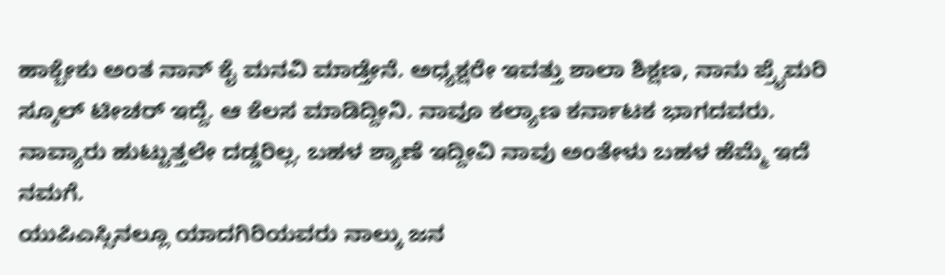ಹಾಕ್ಬೇಕು ಅಂತ ನಾನ್ ಕೈ ಮನವಿ ಮಾಡ್ತೇನೆ. ಅಧ್ಯಕ್ಷರೇ ಇವತ್ತು ಶಾಲಾ ಶಿಕ್ಷಣ, ನಾನು ಪ್ರೈಮರಿ ಸ್ಕೂಲ್ ಟೀಚರ್ ಇದ್ದೆ. ಆ ಕೆಲಸ ಮಾಡಿದ್ದೀನಿ. ನಾವೂ ಕಲ್ಯಾಣ ಕರ್ನಾಟಕ ಭಾಗದವರು. ನಾವ್ಯಾರು ಹುಟ್ಟುತ್ತಲೇ ದಡ್ಡರಿಲ್ಲ. ಬಹಳ ಶ್ಯಾಣೆ ಇದ್ದೀವಿ ನಾವು ಅಂತೇಳು ಬಹಳ ಹೆಮ್ಮೆ ಇದೆ ನಮಗೆ.
ಯುಪಿಎಸ್ಸಿನಲ್ಲೂ ಯಾದಗಿರಿಯವರು ನಾಲ್ಕು ಜನ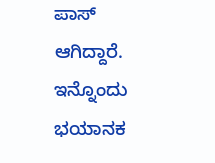ಪಾಸ್ ಆಗಿದ್ದಾರೆ. ಇನ್ನೊಂದು ಭಯಾನಕ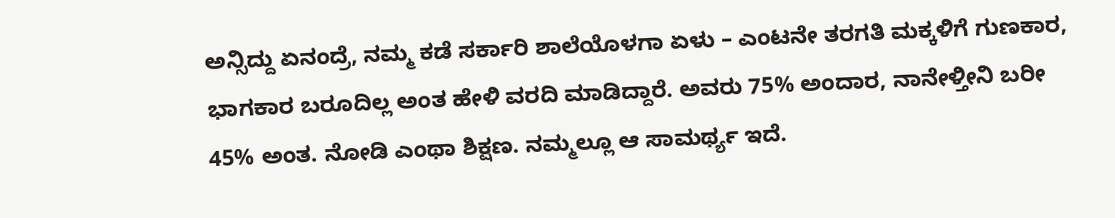ಅನ್ಸಿದ್ದು ಏನಂದ್ರೆ, ನಮ್ಮ ಕಡೆ ಸರ್ಕಾರಿ ಶಾಲೆಯೊಳಗಾ ಏಳು – ಎಂಟನೇ ತರಗತಿ ಮಕ್ಕಳಿಗೆ ಗುಣಕಾರ, ಭಾಗಕಾರ ಬರೂದಿಲ್ಲ ಅಂತ ಹೇಳಿ ವರದಿ ಮಾಡಿದ್ದಾರೆ. ಅವರು 75% ಅಂದಾರ, ನಾನೇಳ್ತೀನಿ ಬರೀ 45% ಅಂತ. ನೋಡಿ ಎಂಥಾ ಶಿಕ್ಷಣ. ನಮ್ಮಲ್ಲೂ ಆ ಸಾಮರ್ಥ್ಯ ಇದೆ.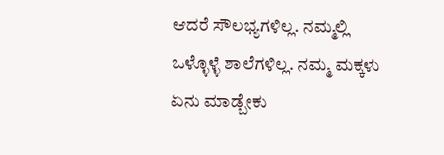ಆದರೆ ಸೌಲಭ್ಯಗಳಿಲ್ಲ. ನಮ್ಮಲ್ಲಿ ಒಳ್ಳೊಳ್ಳೆ ಶಾಲೆಗಳಿಲ್ಲ. ನಮ್ಮ ಮಕ್ಕಳು ಏನು ಮಾಡ್ಬೇಕು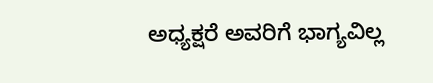ಅಧ್ಯಕ್ಷರೆ ಅವರಿಗೆ ಭಾಗ್ಯವಿಲ್ಲ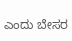ಎಂದು ಬೇಸರ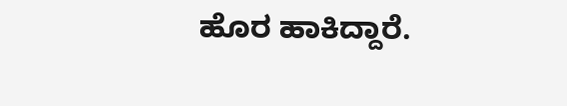ಹೊರ ಹಾಕಿದ್ದಾರೆ.